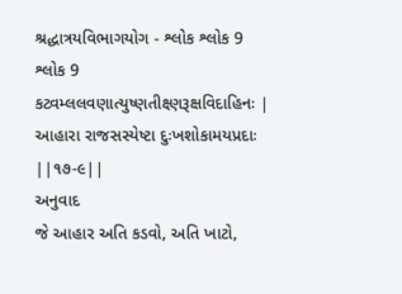શ્રદ્ધાત્રયવિભાગયોગ - શ્લોક શ્લોક 9
શ્લોક 9
કટ્વમ્લલવણાત્યુષ્ણતીક્ષ્ણરૂક્ષવિદાહિનઃ |
આહારા રાજસસ્યેષ્ટા દુઃખશોકામયપ્રદાઃ ||૧૭-૯||
અનુવાદ
જે આહાર અતિ કડવો, અતિ ખાટો,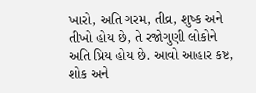ખારો, અતિ ગરમ, તીવ્ર, શુષ્ક અને તીખો હોય છે, તે રજોગુણી લોકોને અતિ પ્રિય હોય છે. આવો આહાર કષ્ટ, શોક અને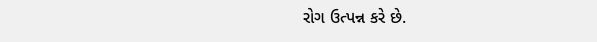રોગ ઉત્પન્ન કરે છે.